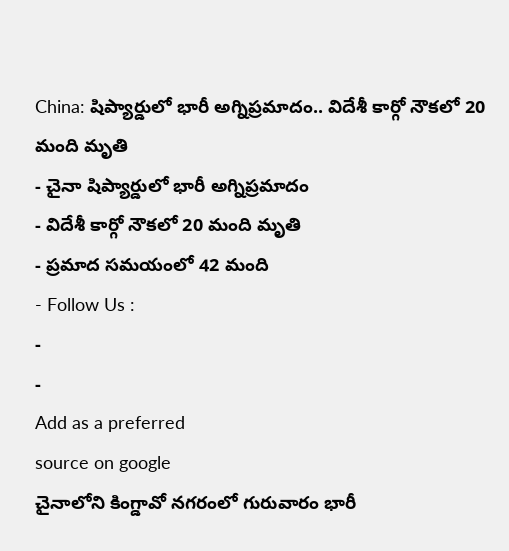China: షిప్యార్డులో భారీ అగ్నిప్రమాదం.. విదేశీ కార్గో నౌకలో 20 మంది మృతి
- చైనా షిప్యార్డులో భారీ అగ్నిప్రమాదం
- విదేశీ కార్గో నౌకలో 20 మంది మృతి
- ప్రమాద సమయంలో 42 మంది
- Follow Us :
-
-
Add as a preferred
source on google
చైనాలోని కింగ్డావో నగరంలో గురువారం భారీ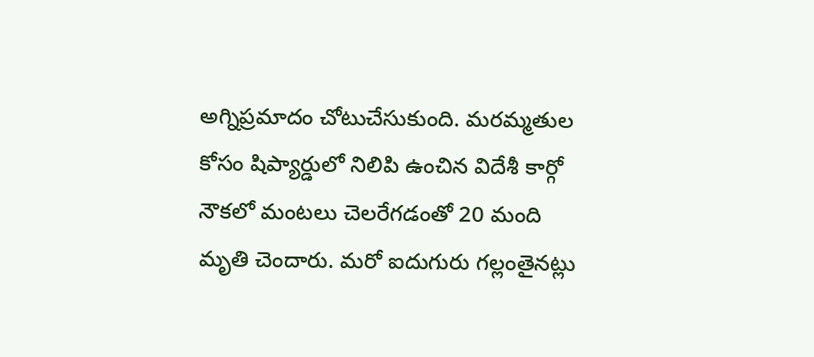అగ్నిప్రమాదం చోటుచేసుకుంది. మరమ్మతుల కోసం షిప్యార్డులో నిలిపి ఉంచిన విదేశీ కార్గో నౌకలో మంటలు చెలరేగడంతో 20 మంది మృతి చెందారు. మరో ఐదుగురు గల్లంతైనట్లు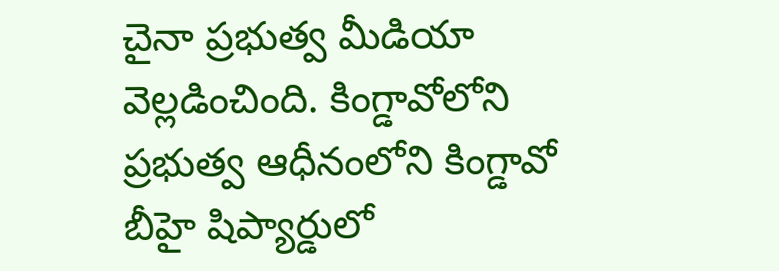చైనా ప్రభుత్వ మీడియా వెల్లడించింది. కింగ్డావోలోని ప్రభుత్వ ఆధీనంలోని కింగ్డావో బీహై షిప్యార్డులో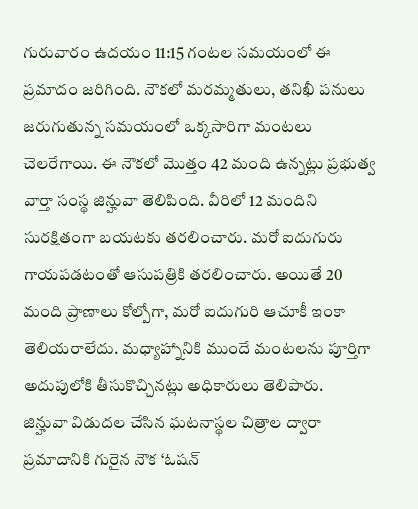గురువారం ఉదయం 11:15 గంటల సమయంలో ఈ ప్రమాదం జరిగింది. నౌకలో మరమ్మతులు, తనిఖీ పనులు జరుగుతున్న సమయంలో ఒక్కసారిగా మంటలు చెలరేగాయి. ఈ నౌకలో మొత్తం 42 మంది ఉన్నట్లు ప్రభుత్వ వార్తా సంస్థ జిన్హువా తెలిపింది. వీరిలో 12 మందిని సురక్షితంగా బయటకు తరలించారు. మరో ఐదుగురు గాయపడటంతో ఆసుపత్రికి తరలించారు. అయితే 20 మంది ప్రాణాలు కోల్పోగా, మరో ఐదుగురి ఆచూకీ ఇంకా తెలియరాలేదు. మధ్యాహ్నానికి ముందే మంటలను పూర్తిగా అదుపులోకి తీసుకొచ్చినట్లు అధికారులు తెలిపారు.
జిన్హువా విడుదల చేసిన ఘటనాస్థల చిత్రాల ద్వారా ప్రమాదానికి గురైన నౌక ‘ఓషన్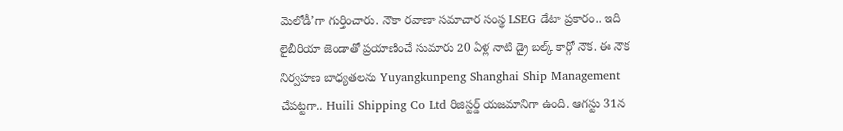మెలోడీ’గా గుర్తించారు. నౌకా రవాణా సమాచార సంస్థ LSEG డేటా ప్రకారం.. ఇది లైబీరియా జెండాతో ప్రయాణించే సుమారు 20 ఏళ్ల నాటి డ్రై బల్క్ కార్గో నౌక. ఈ నౌక నిర్వహణ బాధ్యతలను Yuyangkunpeng Shanghai Ship Management చేపట్టగా.. Huili Shipping Co Ltd రిజిస్టర్డ్ యజమానిగా ఉంది. ఆగస్టు 31న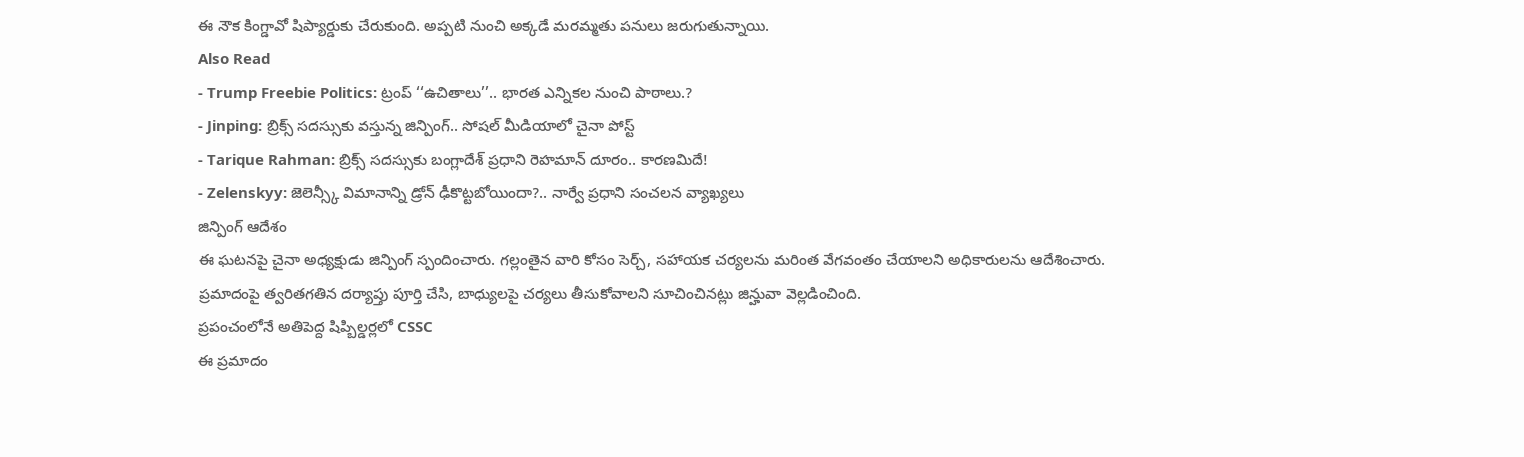ఈ నౌక కింగ్డావో షిప్యార్డుకు చేరుకుంది. అప్పటి నుంచి అక్కడే మరమ్మతు పనులు జరుగుతున్నాయి.
Also Read
- Trump Freebie Politics: ట్రంప్ ‘‘ఉచితాలు’’.. భారత ఎన్నికల నుంచి పాఠాలు.?
- Jinping: బ్రిక్స్ సదస్సుకు వస్తున్న జిన్పింగ్.. సోషల్ మీడియాలో చైనా పోస్ట్
- Tarique Rahman: బ్రిక్స్ సదస్సుకు బంగ్లాదేశ్ ప్రధాని రెహమాన్ దూరం.. కారణమిదే!
- Zelenskyy: జెలెన్స్కీ విమానాన్ని డ్రోన్ ఢీకొట్టబోయిందా?.. నార్వే ప్రధాని సంచలన వ్యాఖ్యలు
జిన్పింగ్ ఆదేశం
ఈ ఘటనపై చైనా అధ్యక్షుడు జిన్పింగ్ స్పందించారు. గల్లంతైన వారి కోసం సెర్చ్, సహాయక చర్యలను మరింత వేగవంతం చేయాలని అధికారులను ఆదేశించారు. ప్రమాదంపై త్వరితగతిన దర్యాప్తు పూర్తి చేసి, బాధ్యులపై చర్యలు తీసుకోవాలని సూచించినట్లు జిన్హువా వెల్లడించింది.
ప్రపంచంలోనే అతిపెద్ద షిప్బిల్డర్లలో CSSC
ఈ ప్రమాదం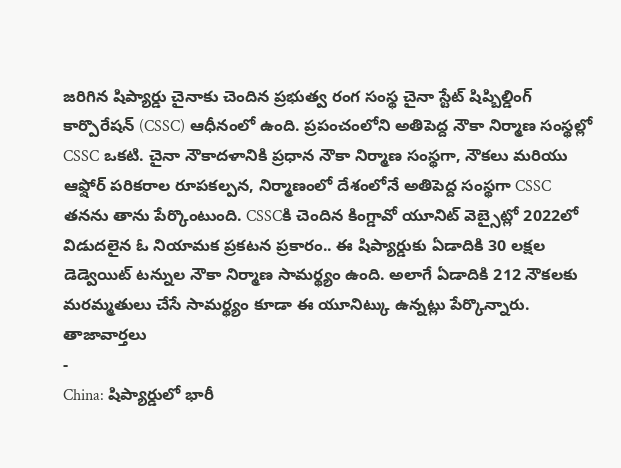జరిగిన షిప్యార్డు చైనాకు చెందిన ప్రభుత్వ రంగ సంస్థ చైనా స్టేట్ షిప్బిల్డింగ్ కార్పొరేషన్ (CSSC) ఆధీనంలో ఉంది. ప్రపంచంలోని అతిపెద్ద నౌకా నిర్మాణ సంస్థల్లో CSSC ఒకటి. చైనా నౌకాదళానికి ప్రధాన నౌకా నిర్మాణ సంస్థగా, నౌకలు మరియు ఆఫ్షోర్ పరికరాల రూపకల్పన, నిర్మాణంలో దేశంలోనే అతిపెద్ద సంస్థగా CSSC తనను తాను పేర్కొంటుంది. CSSCకి చెందిన కింగ్డావో యూనిట్ వెబ్సైట్లో 2022లో విడుదలైన ఓ నియామక ప్రకటన ప్రకారం.. ఈ షిప్యార్డుకు ఏడాదికి 30 లక్షల డెడ్వెయిట్ టన్నుల నౌకా నిర్మాణ సామర్థ్యం ఉంది. అలాగే ఏడాదికి 212 నౌకలకు మరమ్మతులు చేసే సామర్థ్యం కూడా ఈ యూనిట్కు ఉన్నట్లు పేర్కొన్నారు.
తాజావార్తలు
-
China: షిప్యార్డులో భారీ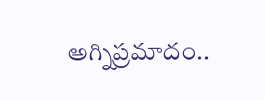అగ్నిప్రమాదం..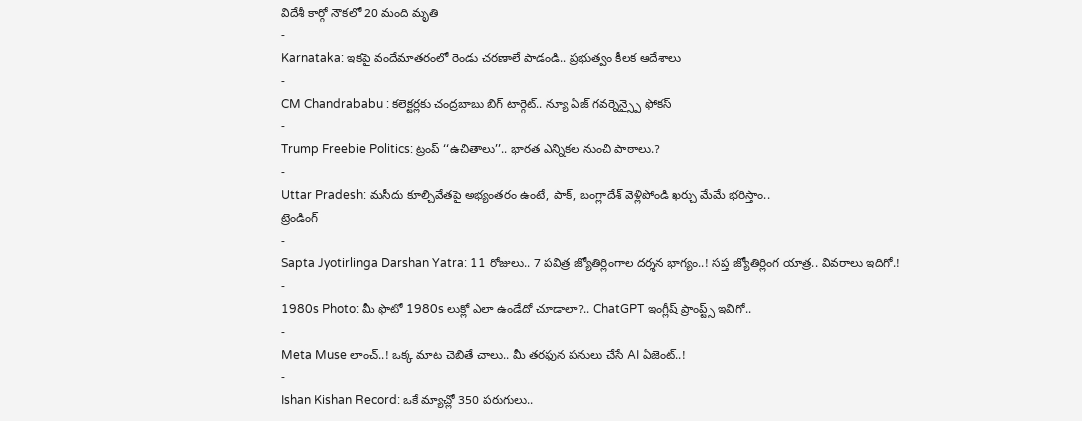విదేశీ కార్గో నౌకలో 20 మంది మృతి
-
Karnataka: ఇకపై వందేమాతరంలో రెండు చరణాలే పాడండి.. ప్రభుత్వం కీలక ఆదేశాలు
-
CM Chandrababu : కలెక్టర్లకు చంద్రబాబు బిగ్ టార్గెట్.. న్యూ ఏజ్ గవర్నెన్స్పై ఫోకస్
-
Trump Freebie Politics: ట్రంప్ ‘‘ఉచితాలు’’.. భారత ఎన్నికల నుంచి పాఠాలు.?
-
Uttar Pradesh: మసీదు కూల్చివేతపై అభ్యంతరం ఉంటే, పాక్, బంగ్లాదేశ్ వెళ్లిపోండి ఖర్చు మేమే భరిస్తాం..
ట్రెండింగ్
-
Sapta Jyotirlinga Darshan Yatra: 11 రోజులు.. 7 పవిత్ర జ్యోతిర్లింగాల దర్శన భాగ్యం..! సప్త జ్యోతిర్లింగ యాత్ర.. వివరాలు ఇదిగో.!
-
1980s Photo: మీ ఫొటో 1980s లుక్లో ఎలా ఉండేదో చూడాలా?.. ChatGPT ఇంగ్లీష్ ప్రాంప్ట్స్ ఇవిగో..
-
Meta Muse లాంచ్..! ఒక్క మాట చెబితే చాలు.. మీ తరఫున పనులు చేసే AI ఏజెంట్..!
-
Ishan Kishan Record: ఒకే మ్యాచ్లో 350 పరుగులు..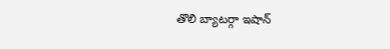తొలి బ్యాటర్గా ఇషాన్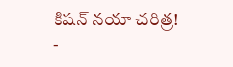కిషన్ నయా చరిత్ర!
-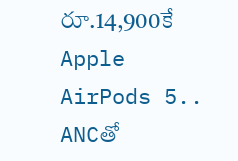రూ.14,900కే Apple AirPods 5.. ANCతో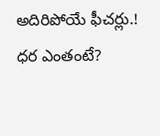అదిరిపోయే ఫీచర్లు.! ధర ఎంతంటే?